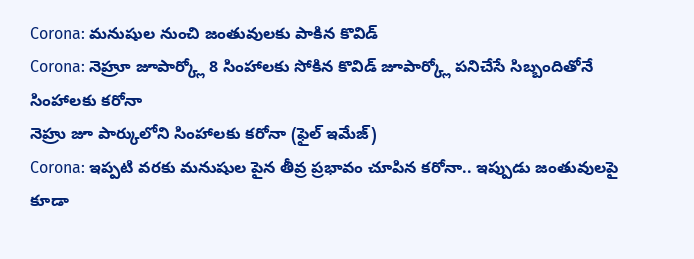Corona: మనుషుల నుంచి జంతువులకు పాకిన కొవిడ్
Corona: నెహ్రూ జూపార్క్లో 8 సింహాలకు సోకిన కొవిడ్ జూపార్క్లో పనిచేసే సిబ్బందితోనే సింహాలకు కరోనా
నెహ్రు జూ పార్కులోని సింహాలకు కరోనా (ఫైల్ ఇమేజ్)
Corona: ఇప్పటి వరకు మనుషుల పైన తీవ్ర ప్రభావం చూపిన కరోనా.. ఇప్పుడు జంతువులపై కూడా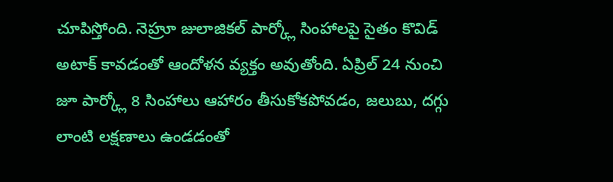చూపిస్తోంది. నెహ్రూ జులాజికల్ పార్క్లో సింహాలపై సైతం కొవిడ్ అటాక్ కావడంతో ఆందోళన వ్యక్తం అవుతోంది. ఏప్రిల్ 24 నుంచి జూ పార్క్లో 8 సింహాలు ఆహారం తీసుకోకపోవడం, జలుబు, దగ్గు లాంటి లక్షణాలు ఉండడంతో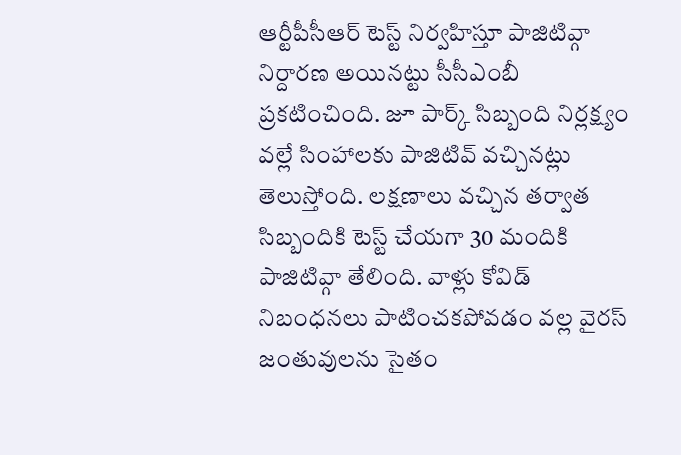ఆర్టీపీసీఆర్ టెస్ట్ నిర్వహిస్తూ పాజిటివ్గా నిర్దారణ అయినట్టు సీసీఎంబీ ప్రకటించింది. జూ పార్క్ సిబ్బంది నిర్లక్ష్యం వల్లే సింహాలకు పాజిటివ్ వచ్చినట్లు తెలుస్తోంది. లక్షణాలు వచ్చిన తర్వాత సిబ్బందికి టెస్ట్ చేయగా 30 మందికి పాజిటివ్గా తేలింది. వాళ్లు కోవిడ్ నిబంధనలు పాటించకపోవడం వల్ల వైరస్ జంతువులను సైతం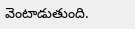వెంటాడుతుంది.